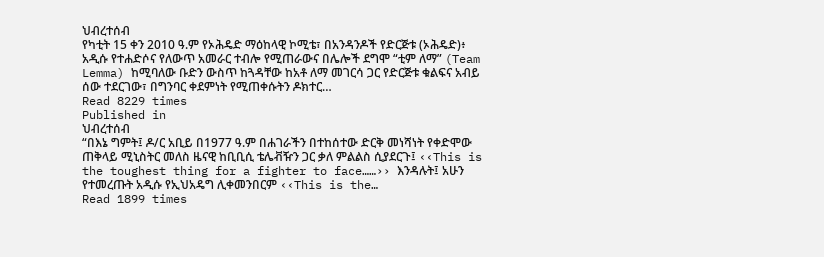ህብረተሰብ
የካቲት 15 ቀን 2010 ዓ.ም የኦሕዴድ ማዕከላዊ ኮሚቴ፣ በአንዳንዶች የድርጅቱ (ኦሕዴድ)፥ አዲሱ የተሐድሶና የለውጥ አመራር ተብሎ የሚጠራውና በሌሎች ደግሞ “ቲም ለማ” (Team Lemma) ከሚባለው ቡድን ውስጥ ከጓዳቸው ከአቶ ለማ መገርሳ ጋር የድርጅቱ ቁልፍና አብይ ሰው ተደርገው፣ በግንባር ቀደምነት የሚጠቀሱትን ዶክተር…
Read 8229 times
Published in
ህብረተሰብ
“በእኔ ግምት፤ ዶ/ር አቢይ በ1977 ዓ.ም በሐገራችን በተከሰተው ድርቅ መነሻነት የቀድሞው ጠቅላይ ሚኒስትር መለስ ዜናዊ ከቢቢሲ ቴሌቭዥን ጋር ቃለ ምልልስ ሲያደርጉ፤ ‹‹This is the toughest thing for a fighter to face……›› እንዳሉት፤ አሁን የተመረጡት አዲሱ የኢህአዴግ ሊቀመንበርም ‹‹This is the…
Read 1899 times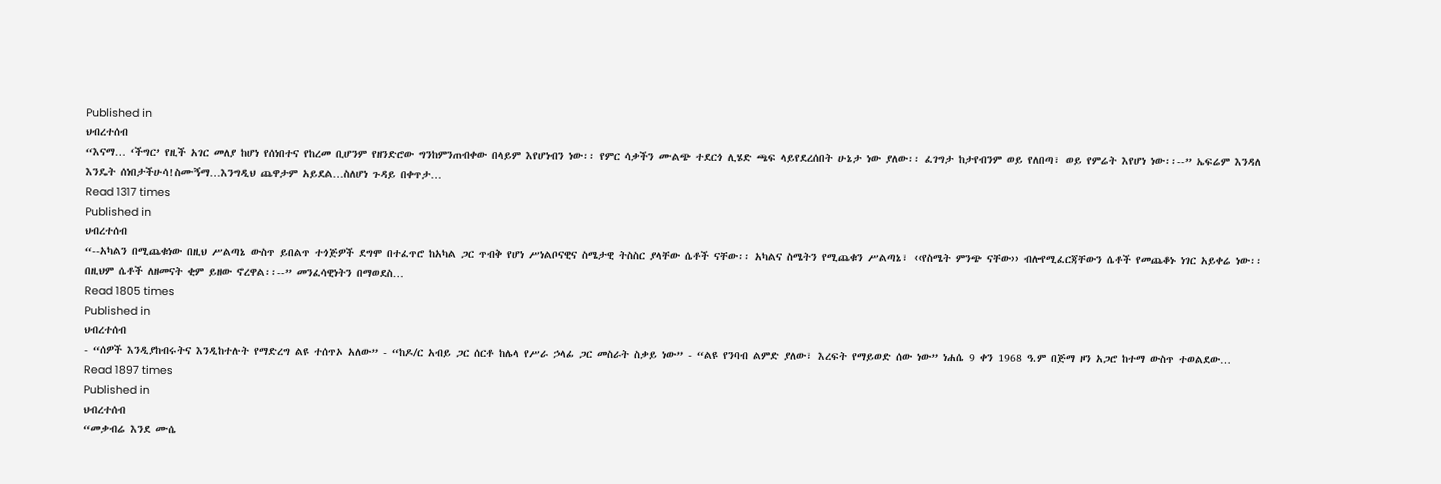Published in
ህብረተሰብ
“እናማ… ‘ችግር’ የዚች አገር መለያ ከሆነ የሰነበተና የከረመ ቢሆንም የዘንድሮው ግንከምንጠብቀው በላይም እየሆነብን ነው፡፡ የምር ሳቃችን ሙልጭ ተደርጎ ሊሄድ ጫፍ ላይየደረሰበት ሁኔታ ነው ያለው፡፡ ፈገግታ ከታየብንም ወይ የለበጣ፣ ወይ የምሬት እየሆነ ነው፡፡--” ኤፍሬም እንዳለ እንዴት ሰነበታችሁሳ!ስሙኝማ…እንግዲህ ጨዋታም አይደል…ስለሆነ ጉዳይ በቀጥታ…
Read 1317 times
Published in
ህብረተሰብ
“--አካልን በሚጨቁነው በዚህ ሥልጣኔ ውስጥ ይበልጥ ተጎጅዎች ደግሞ በተፈጥሮ ከአካል ጋር ጥብቅ የሆነ ሥነልቦናዊና ስሜታዊ ትስስር ያላቸው ሴቶች ናቸው፡፡ አካልና ስሜትን የሚጨቁን ሥልጣኔ፣ ‹‹የስሜት ምንጭ ናቸው›› ብሎየሚፈርጃቸውን ሴቶች የመጨቆኑ ነገር አይቀሬ ነው፡፡ በዚህም ሴቶች ለዘመናት ቂም ይዘው ኖረዋል፡፡--” መንፈሳዊነትን በማወደስ…
Read 1805 times
Published in
ህብረተሰብ
- “ሰዎች እንዲያከብሩትና እንዲከተሉት የማድረግ ልዩ ተሰጥኦ አለው” - “ከዶ/ር አብይ ጋር ሰርቶ ከሌላ የሥራ ኃላፊ ጋር መስራት ስቃይ ነው” - “ልዩ የንባብ ልምድ ያለው፣ እረፍት የማይወድ ሰው ነው” ነሐሴ 9 ቀን 1968 ዓ.ም በጅማ ዞን አጋሮ ከተማ ውስጥ ተወልደው…
Read 1897 times
Published in
ህብረተሰብ
“መቃብሬ እንደ ሙሴ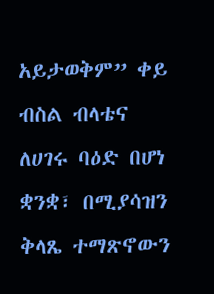አይታወቅም” ቀይ ብስል ብላቴና ለሀገሩ ባዕድ በሆነ ቋንቋ፣ በሚያሳዝን ቅላጼ ተማጽኖውን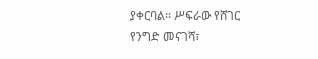ያቀርባል፡፡ ሥፍራው የሸገር የንግድ መናገሻ፣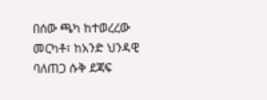በሰው ጫካ ከተወረረው መርካቶ፣ ከአንድ ህንዳዊ ባለጠጋ ሱቅ ደጃፍ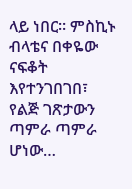ላይ ነበር። ምስኪኑ ብላቴና በቀዬው ናፍቆት እየተንገበገበ፣ የልጅ ገጽታውን ጣምራ ጣምራ ሆነው…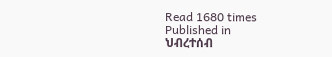Read 1680 times
Published in
ህብረተሰብ